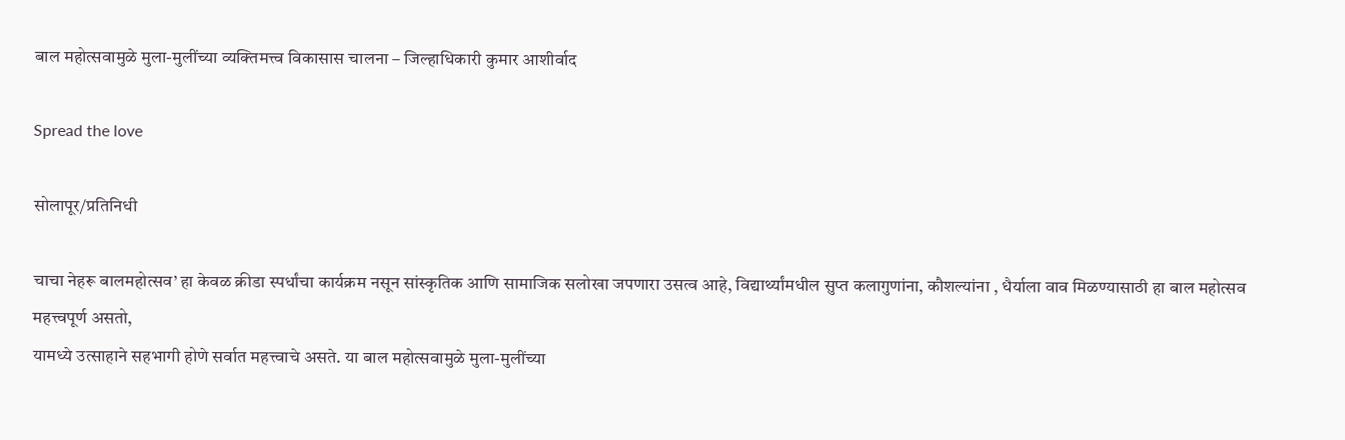बाल महोत्सवामुळे मुला-मुलींच्या व्यक्तिमत्त्व विकासास चालना – जिल्हाधिकारी कुमार आशीर्वाद

Spread the love

सोलापूर/प्रतिनिधी

चाचा नेहरू बालमहोत्सव’ हा केवळ क्रीडा स्पर्धांचा कार्यक्रम नसून सांस्कृतिक आणि सामाजिक सलोखा जपणारा उसत्व आहे, विद्यार्थ्यांमधील सुप्त कलागुणांना, कौशल्यांना , धैर्याला वाव मिळण्यासाठी हा बाल महोत्सव महत्त्वपूर्ण असतो,
यामध्ये उत्साहाने सहभागी होणे सर्वात महत्त्वाचे असते. या बाल महोत्सवामुळे मुला-मुलींच्या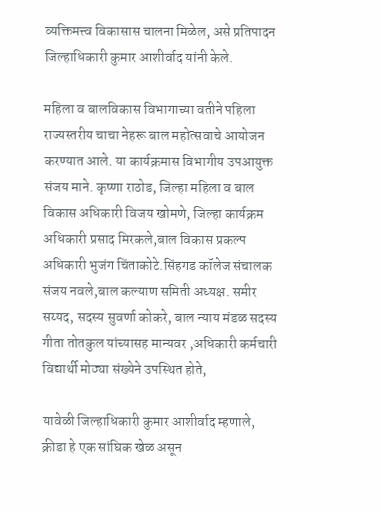व्यक्तिमत्त्व विकासास चालना मिळेल, असे प्रतिपादन जिल्हाधिकारी कुमार आशीर्वाद यांनी केले.

महिला व बालविकास विभागाच्या वतीने पहिला राज्यस्तरीय चाचा नेहरू बाल महोत्सवाचे आयोजन करण्यात आले. या कार्यक्रमास विभागीय उपआयुक्त संजय माने. कृष्णा राठोड, जिल्हा महिला व बाल विकास अधिकारी विजय खोमणे, जिल्हा कार्यक्रम अधिकारी प्रसाद मिरकले,बाल विकास प्रकल्प अधिकारी भुजंग चिंताकोटे.सिंहगड कॉलेज संचालक संजय नवले,बाल कल्याण समिती अध्यक्ष. समीर सय्यद, सदस्य सुवर्णा कोकरे, बाल न्याय मंडळ सदस्य गीता तोतकुल यांच्यासह मान्यवर ,अधिकारी कर्मचारी विद्यार्थी मोठ्या संख्येने उपस्थित होते,

यावेळी जिल्हाधिकारी कुमार आशीर्वाद म्हणाले, क्रीडा हे एक सांघिक खेळ असून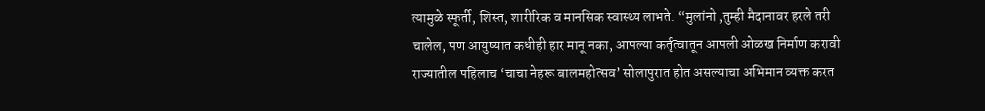त्यामुळे स्फूर्ती, शिस्त, शारीरिक व मानसिक स्वास्थ्य लाभते. “मुलांनो ,तुम्ही मैदानावर हरले तरी चालेल, पण आयुष्यात कधीही हार मानू नका, आपल्या कर्तृत्वातून आपली ओळख निर्माण करावी राज्यातील पहिलाच ‘चाचा नेहरू बालमहोत्सव’ सोलापुरात होत असल्याचा अभिमान व्यक्त करत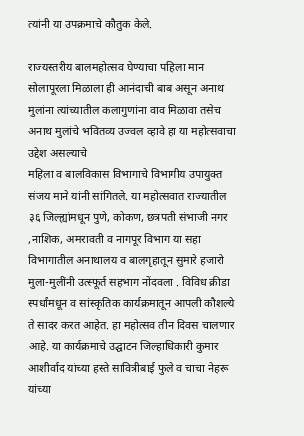त्यांनी या उपक्रमाचे कौतुक केले.

राज्यस्तरीय बालमहोत्सव घेण्याचा पहिला मान सोलापूरला मिळाला ही आनंदाची बाब असून अनाथ मुलांना त्यांच्यातील कलागुणांना वाव मिळावा तसेच अनाथ मुलांचे भवितव्य उज्वल व्हावे हा या महोत्सवाचा उद्देश असल्याचे
महिला व बालविकास विभागाचे विभागीय उपायुक्त संजय माने यांनी सांगितले. या महोत्सवात राज्यातील ३६ जिल्ह्यांमधून पुणे, कोकण, छत्रपती संभाजी नगर ,नाशिक, अमरावती व नागपूर विभाग या सहा विभागातील अनाथालय व बालगृहातून सुमारे हजारो मुला-मुलींनी उत्स्फूर्त सहभाग नोंदवला . विविध क्रीडा स्पर्धांमधून व सांस्कृतिक कार्यक्रमातून आपली कौशल्ये ते सादर करत आहेत. हा महोत्सव तीन दिवस चालणार आहे. या कार्यक्रमाचे उद्घाटन जिल्हाधिकारी कुमार आशीर्वाद यांच्या हस्ते सावित्रीबाई फुले व चाचा नेहरू यांच्या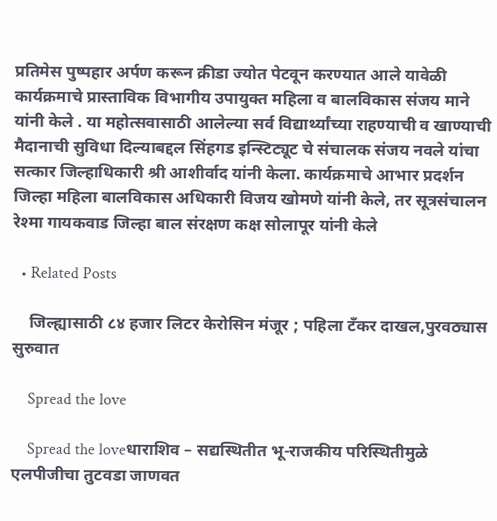प्रतिमेस पुष्पहार अर्पण करून क्रीडा ज्योत पेटवून करण्यात आले यावेळी कार्यक्रमाचे प्रास्ताविक विभागीय उपायुक्त महिला व बालविकास संजय माने यांनी केले . या महोत्सवासाठी आलेल्या सर्व विद्यार्थ्यांच्या राहण्याची व खाण्याची मैदानाची सुविधा दिल्याबद्दल सिंहगड इन्स्टिट्यूट चे संचालक संजय नवले यांचा सत्कार जिल्हाधिकारी श्री आशीर्वाद यांनी केला. कार्यक्रमाचे आभार प्रदर्शन जिल्हा महिला बालविकास अधिकारी विजय खोमणे यांनी केले, तर सूत्रसंचालन रेश्मा गायकवाड जिल्हा बाल संरक्षण कक्ष सोलापूर यांनी केले

  • Related Posts

    जिल्ह्यासाठी ८४ हजार लिटर केरोसिन मंजूर ; पहिला टँकर दाखल,पुरवठ्यास सुरुवात

    Spread the love

    Spread the loveधाराशिव – सद्यस्थितीत भू-राजकीय परिस्थितीमुळे एलपीजीचा तुटवडा जाणवत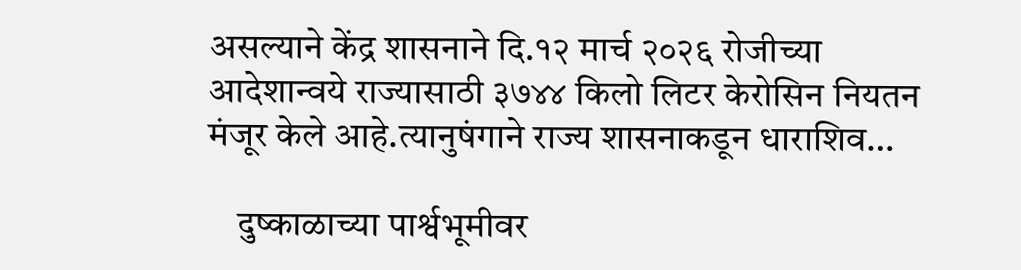असल्याने केंद्र शासनाने दि.१२ मार्च २०२६ रोजीच्या आदेशान्वये राज्यासाठी ३७४४ किलो लिटर केरोसिन नियतन मंजूर केले आहे.त्यानुषंगाने राज्य शासनाकडून धाराशिव…

    दुष्काळाच्या पार्श्वभूमीवर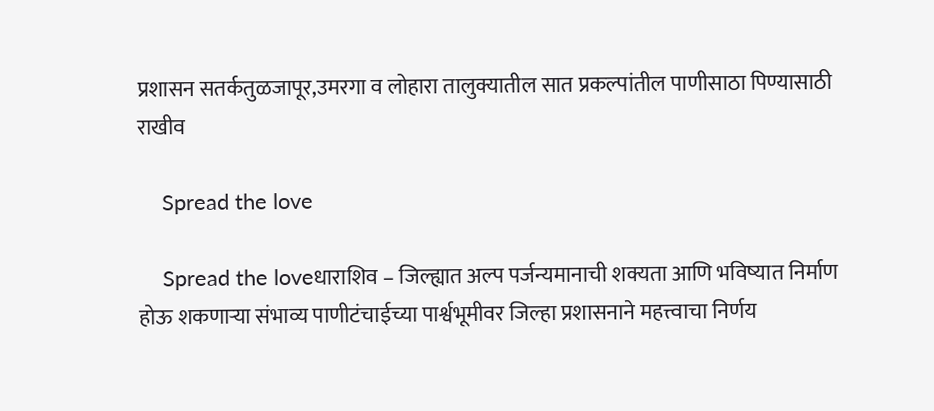प्रशासन सतर्कतुळजापूर,उमरगा व लोहारा तालुक्यातील सात प्रकल्पांतील पाणीसाठा पिण्यासाठी राखीव

    Spread the love

    Spread the loveधाराशिव – जिल्ह्यात अल्प पर्जन्यमानाची शक्यता आणि भविष्यात निर्माण होऊ शकणाऱ्या संभाव्य पाणीटंचाईच्या पार्श्वभूमीवर जिल्हा प्रशासनाने महत्त्वाचा निर्णय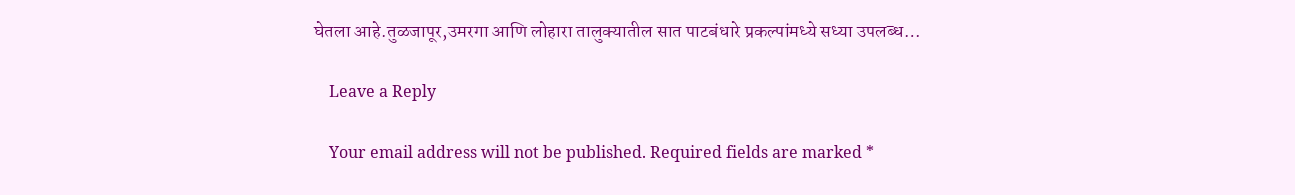घेतला आहे.तुळजापूर,उमरगा आणि लोहारा तालुक्यातील सात पाटबंधारे प्रकल्पांमध्ये सध्या उपलब्ध…

    Leave a Reply

    Your email address will not be published. Required fields are marked *